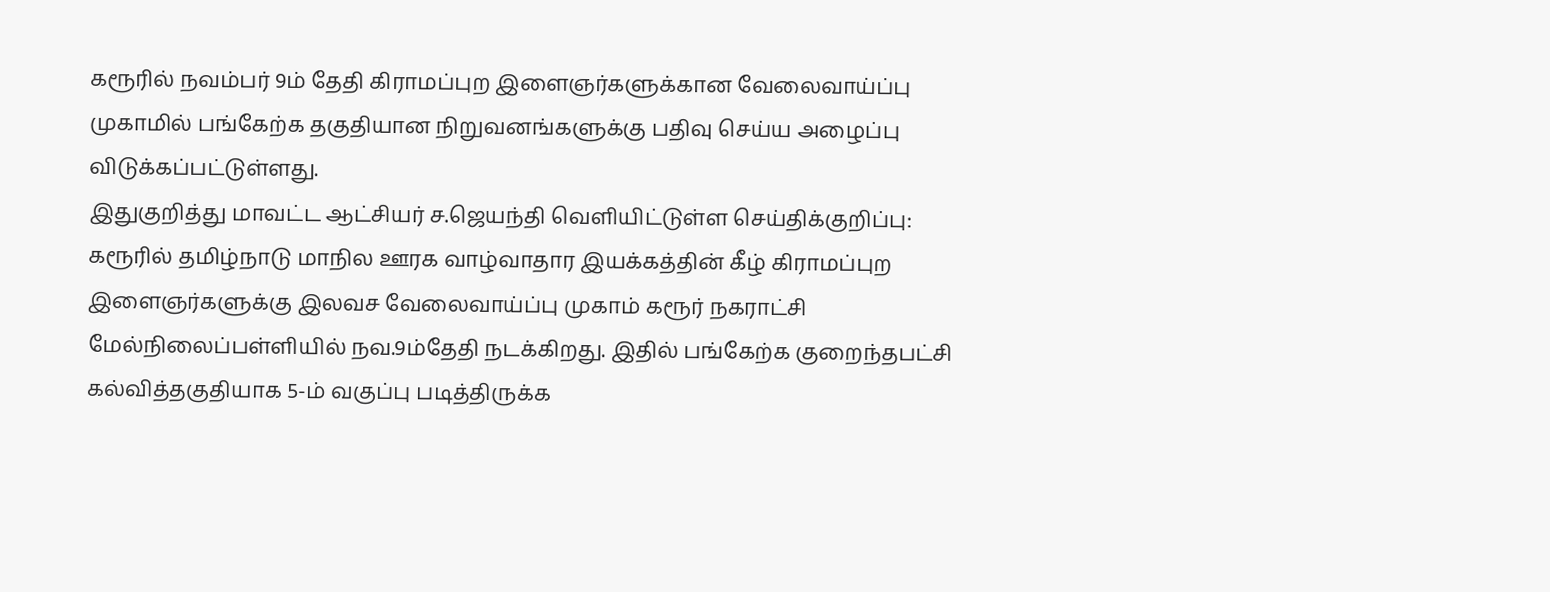கரூரில் நவம்பர் 9ம் தேதி கிராமப்புற இளைஞர்களுக்கான வேலைவாய்ப்பு முகாமில் பங்கேற்க தகுதியான நிறுவனங்களுக்கு பதிவு செய்ய அழைப்பு விடுக்கப்பட்டுள்ளது.
இதுகுறித்து மாவட்ட ஆட்சியர் ச.ஜெயந்தி வெளியிட்டுள்ள செய்திக்குறிப்பு: கரூரில் தமிழ்நாடு மாநில ஊரக வாழ்வாதார இயக்கத்தின் கீழ் கிராமப்புற இளைஞர்களுக்கு இலவச வேலைவாய்ப்பு முகாம் கரூர் நகராட்சி மேல்நிலைப்பள்ளியில் நவ.9ம்தேதி நடக்கிறது. இதில் பங்கேற்க குறைந்தபட்சி கல்வித்தகுதியாக 5-ம் வகுப்பு படித்திருக்க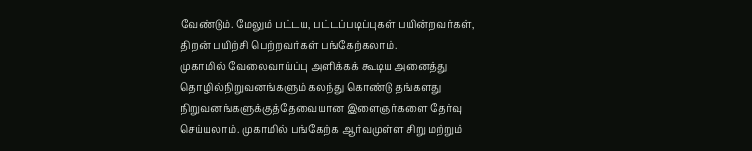வேண்டும். மேலும் பட்டய, பட்டப்படிப்புகள் பயின்றவர்கள், திறன் பயிற்சி பெற்றவர்கள் பங்கேற்கலாம்.
முகாமில் வேலைவாய்ப்பு அளிக்கக் கூடிய அனைத்து தொழில்நிறுவனங்களும் கலந்து கொண்டு தங்களது நிறுவனங்களுக்குத்தேவையான இளைஞர்களை தேர்வு செய்யலாம். முகாமில் பங்கேற்க ஆர்வமுள்ள சிறு மற்றும்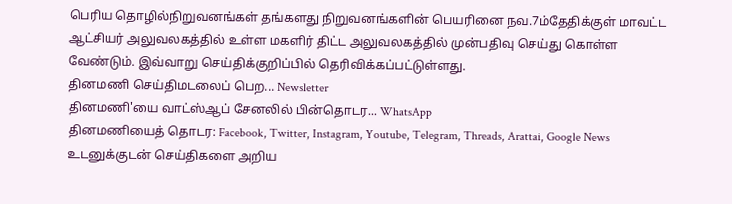பெரிய தொழில்நிறுவனங்கள் தங்களது நிறுவனங்களின் பெயரினை நவ.7ம்தேதிக்குள் மாவட்ட ஆட்சியர் அலுவலகத்தில் உள்ள மகளிர் திட்ட அலுவலகத்தில் முன்பதிவு செய்து கொள்ள வேண்டும். இவ்வாறு செய்திக்குறிப்பில் தெரிவிக்கப்பட்டுள்ளது.
தினமணி செய்திமடலைப் பெற... Newsletter
தினமணி'யை வாட்ஸ்ஆப் சேனலில் பின்தொடர... WhatsApp
தினமணியைத் தொடர: Facebook, Twitter, Instagram, Youtube, Telegram, Threads, Arattai, Google News
உடனுக்குடன் செய்திகளை அறிய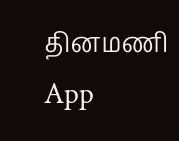தினமணி App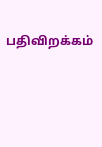பதிவிறக்கம்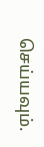செய்யவும்.